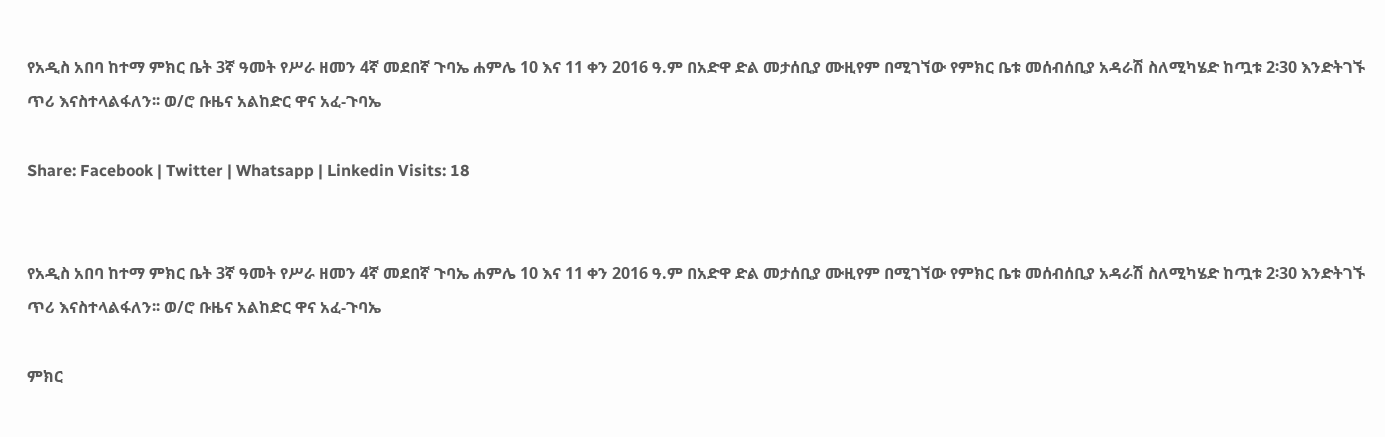የአዲስ አበባ ከተማ ምክር ቤት 3ኛ ዓመት የሥራ ዘመን 4ኛ መደበኛ ጉባኤ ሐምሌ 10 እና 11 ቀን 2016 ዓ.ም በአድዋ ድል መታሰቢያ ሙዚየም በሚገኘው የምክር ቤቱ መሰብሰቢያ አዳራሽ ስለሚካሄድ ከጧቱ 2፡30 እንድትገኙ ጥሪ እናስተላልፋለን፡፡ ወ/ሮ ቡዜና አልከድር ዋና አፈ-ጉባኤ

Share: Facebook | Twitter | Whatsapp | Linkedin Visits: 18


የአዲስ አበባ ከተማ ምክር ቤት 3ኛ ዓመት የሥራ ዘመን 4ኛ መደበኛ ጉባኤ ሐምሌ 10 እና 11 ቀን 2016 ዓ.ም በአድዋ ድል መታሰቢያ ሙዚየም በሚገኘው የምክር ቤቱ መሰብሰቢያ አዳራሽ ስለሚካሄድ ከጧቱ 2፡30 እንድትገኙ ጥሪ እናስተላልፋለን፡፡ ወ/ሮ ቡዜና አልከድር ዋና አፈ-ጉባኤ

ምክር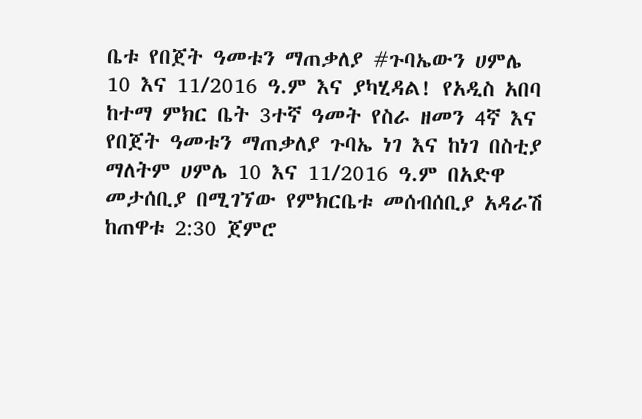ቤቱ የበጀት ዓመቱን ማጠቃለያ #ጉባኤውን ሀምሌ 10 እና 11/2016 ዓ.ም እና ያካሂዳል! የአዲስ አበባ ከተማ ምክር ቤት 3ተኛ ዓመት የስራ ዘመን 4ኛ እና የበጀት ዓመቱን ማጠቃለያ ጉባኤ ነገ እና ከነገ በስቲያ ማለትም ሀምሌ 10 እና 11/2016 ዓ.ም በአድዋ መታሰቢያ በሚገኘው የምክርቤቱ መሰብሰቢያ አዳራሽ ከጠዋቱ 2:30 ጀምሮ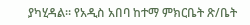ያካሂዳል። የአዲስ አበባ ከተማ ምክርቤት ጽ/ቤት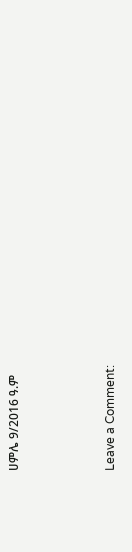ሀምሌ 9/2016 ዓ.ም



Leave a Comment: